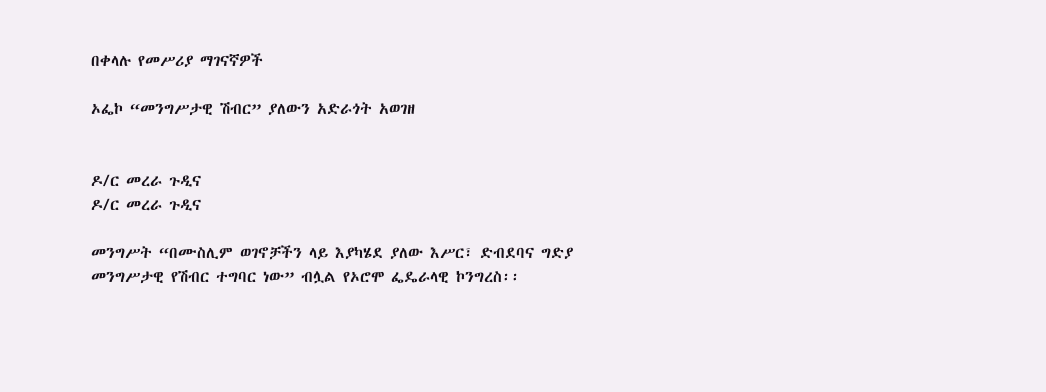በቀላሉ የመሥሪያ ማገናኛዎች

ኦፌኮ “መንግሥታዊ ሽብር” ያለውን አድራጎት አወገዘ


ዶ/ር መረራ ጉዲና
ዶ/ር መረራ ጉዲና

መንግሥት “በሙስሊም ወገኖቻችን ላይ እያካሄደ ያለው እሥር፣ ድብደባና ግድያ መንግሥታዊ የሽብር ተግባር ነው” ብሏል የኦሮሞ ፌዴራላዊ ኮንግረስ፡፡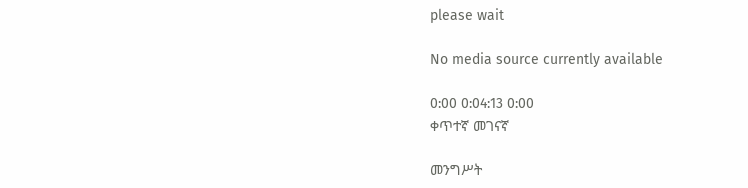please wait

No media source currently available

0:00 0:04:13 0:00
ቀጥተኛ መገናኛ

መንግሥት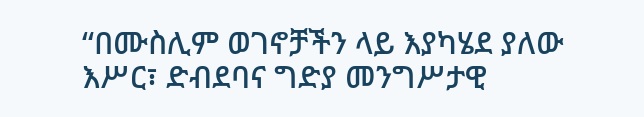“በሙስሊም ወገኖቻችን ላይ እያካሄደ ያለው እሥር፣ ድብደባና ግድያ መንግሥታዊ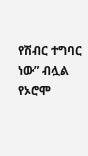የሽብር ተግባር ነው” ብሏል የኦሮሞ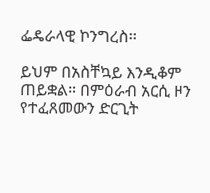ፌዴራላዊ ኮንግረስ፡፡

ይህም በአስቸኳይ እንዲቆም ጠይቋል። በምዕራብ አርሲ ዞን የተፈጸመውን ድርጊት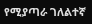የሚያጣራ ገለልተኛ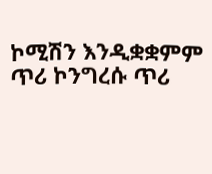ኮሚሽን እንዲቋቋምም ጥሪ ኮንግረሱ ጥሪ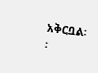አቅርቧል፡፡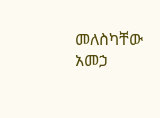መለስካቸው አመኃ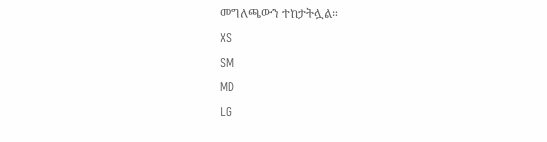መግለጫውን ተከታትሏል።
XS
SM
MD
LG